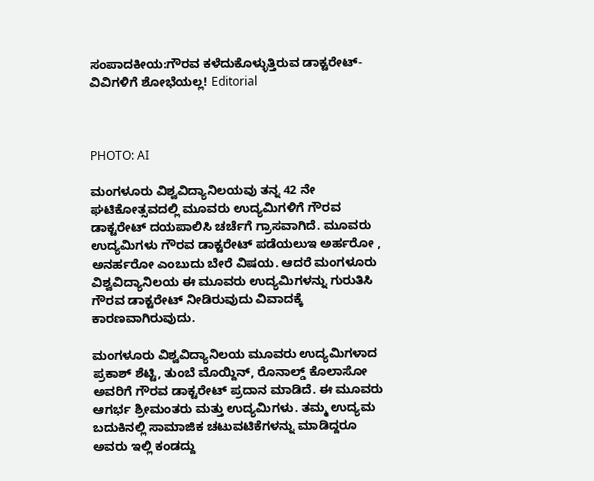ಸಂಪಾದಕೀಯ:ಗೌರವ ಕಳೆದುಕೊಳ್ಳುತ್ತಿರುವ ಡಾಕ್ಟರೇಟ್- ವಿವಿಗಳಿಗೆ ಶೋಭೆಯಲ್ಲ! Editorial



PHOTO: AI

ಮಂಗಳೂರು ವಿಶ್ವವಿದ್ಯಾನಿಲಯವು ತನ್ನ 42 ನೇ ಘಟಿಕೋತ್ಸವದಲ್ಲಿ ಮೂವರು ಉದ್ಯಮಿಗಳಿಗೆ ಗೌರವ ಡಾಕ್ಟರೇಟ್ ದಯಪಾಲಿಸಿ ಚರ್ಚೆಗೆ ಗ್ರಾಸವಾಗಿದೆ. ಮೂವರು ಉದ್ಯಮಿಗಳು ಗೌರವ ಡಾಕ್ಟರೇಟ್ ಪಡೆಯಲುಇ ಅರ್ಹರೋ , ಅನರ್ಹರೋ ಎಂಬುದು ಬೇರೆ ವಿಷಯ. ಆದರೆ ಮಂಗಳೂರು ವಿಶ್ವವಿದ್ಯಾನಿಲಯ ಈ ಮೂವರು ಉದ್ಯಮಿಗಳನ್ನು ಗುರುತಿಸಿ ಗೌರವ ಡಾಕ್ಟರೇಟ್ ನೀಡಿರುವುದು ವಿವಾದಕ್ಕೆ ಕಾರಣವಾಗಿರುವುದು.

ಮಂಗಳೂರು ವಿಶ್ವವಿದ್ಯಾನಿಲಯ ಮೂವರು ಉದ್ಯಮಿಗಳಾದ ಪ್ರಕಾಶ್ ಶೆಟ್ಟಿ, ತುಂಬೆ ಮೊಯ್ದಿನ್, ರೊನಾಲ್ಡ್ ಕೊಲಾಸೋ ಅವರಿಗೆ ಗೌರವ ಡಾಕ್ಟರೇಟ್ ಪ್ರದಾನ ಮಾಡಿದೆ. ಈ ಮೂವರು ಆಗರ್ಭ ಶ್ರೀಮಂತರು ಮತ್ತು ಉದ್ಯಮಿಗಳು. ತಮ್ಮ ಉದ್ಯಮ ಬದುಕಿನಲ್ಲಿ ಸಾಮಾಜಿಕ ಚಟುವಟಿಕೆಗಳನ್ನು ಮಾಡಿದ್ದರೂ ಅವರು ಇಲ್ಲಿ ಕಂಡದ್ದು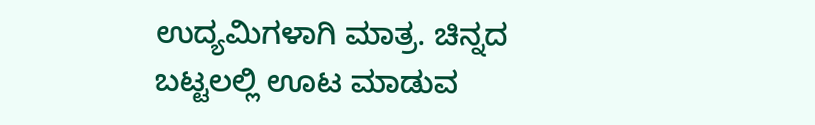ಉದ್ಯಮಿಗಳಾಗಿ ಮಾತ್ರ. ಚಿನ್ನದ ಬಟ್ಟಲಲ್ಲಿ ಊಟ ಮಾಡುವ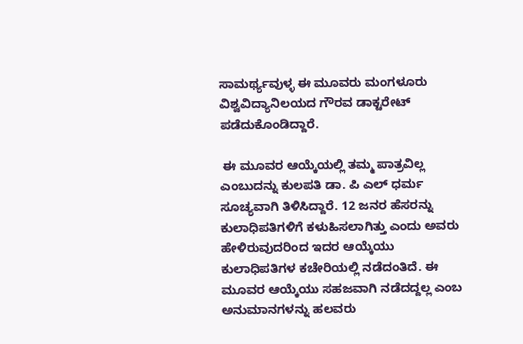ಸಾಮರ್ಥ್ಯವುಳ್ಳ ಈ ಮೂವರು ಮಂಗಳೂರು ವಿಶ್ವವಿದ್ಯಾನಿಲಯದ ಗೌರವ ಡಾಕ್ಟರೇಟ್ ಪಡೆದುಕೊಂಡಿದ್ದಾರೆ.

 ಈ ಮೂವರ ಆಯ್ಕೆಯಲ್ಲಿ ತಮ್ಮ ಪಾತ್ರವಿಲ್ಲ ಎಂಬುದನ್ನು ಕುಲಪತಿ ಡಾ. ಪಿ ಎಲ್ ಧರ್ಮ ಸೂಚ್ಯವಾಗಿ ತಿಳಿಸಿದ್ದಾರೆ. 12 ಜನರ ಹೆಸರನ್ನು ಕುಲಾಧಿಪತಿಗಳಿಗೆ ಕಳುಹಿಸಲಾಗಿತ್ತು ಎಂದು ಅವರು ಹೇಳಿರುವುದರಿಂದ ಇದರ ಆಯ್ಕೆಯು ಕುಲಾಧಿಪತಿಗಳ ಕಚೇರಿಯಲ್ಲಿ ನಡೆದಂತಿದೆ. ಈ ಮೂವರ ಆಯ್ಕೆಯು ಸಹಜವಾಗಿ ನಡೆದದ್ದಲ್ಲ ಎಂಬ ಅನುಮಾನಗಳನ್ನು ಹಲವರು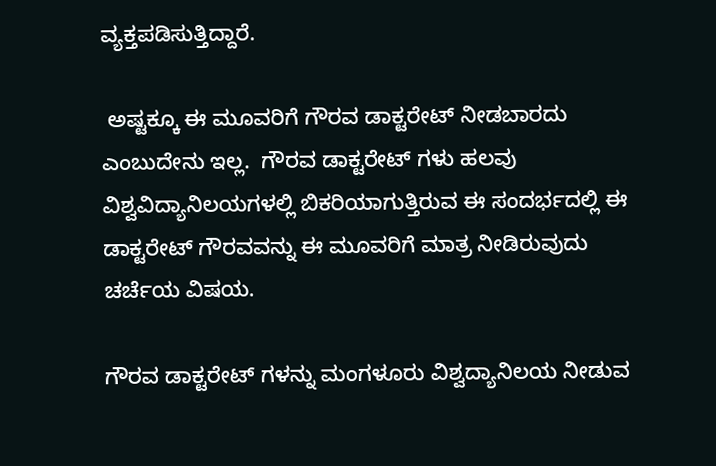ವ್ಯಕ್ತಪಡಿಸುತ್ತಿದ್ದಾರೆ.

 ಅಷ್ಟಕ್ಕೂ ಈ ಮೂವರಿಗೆ ಗೌರವ ಡಾಕ್ಟರೇಟ್ ನೀಡಬಾರದು ಎಂಬುದೇನು ಇಲ್ಲ.  ಗೌರವ ಡಾಕ್ಟರೇಟ್ ಗಳು ಹಲವು ವಿಶ್ವವಿದ್ಯಾನಿಲಯಗಳಲ್ಲಿ ಬಿಕರಿಯಾಗುತ್ತಿರುವ ಈ ಸಂದರ್ಭದಲ್ಲಿ ಈ ಡಾಕ್ಟರೇಟ್ ಗೌರವವನ್ನು ಈ ಮೂವರಿಗೆ ಮಾತ್ರ ನೀಡಿರುವುದು ಚರ್ಚೆಯ ವಿಷಯ.

ಗೌರವ ಡಾಕ್ಟರೇಟ್ ಗಳನ್ನು ಮಂಗಳೂರು ವಿಶ್ವದ್ಯಾನಿಲಯ ನೀಡುವ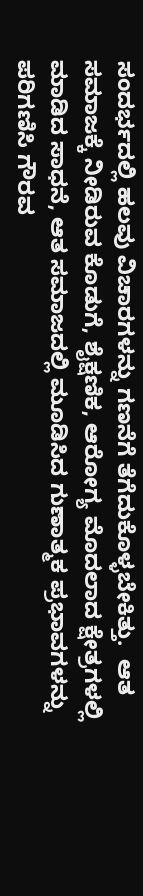ಸಂದರ್ಭದಲ್ಲಿ ಹಲವು ವಿಚಾರಗಳನ್ನು ಗಣನೆಗೆ ತೆಗೆದುಕೊಳ್ಳಬೇಕಿತ್ತು.  ಆತ ಸಮಾಜಕ್ಕೆ ನೀಡಿರುವ ಕೊಡುಗೆ, ಶೈಕ್ಷಣಿಕ, ಆರೋಗ್ಯ ಮೊದಲಾದ ಕ್ಷೇತ್ರಗಳಲ್ಲಿ ಮಾಡಿದ ಸಾಧನೆ, ಆತ ಸಮಾಜದಲ್ಲಿ ಮೂಡಿಸಿದ ಗುಣಾತ್ಮಕ ಪ್ರಭಾವಗಳನ್ನು ಪರಿಗಣಿಸಿ ಗೌರವ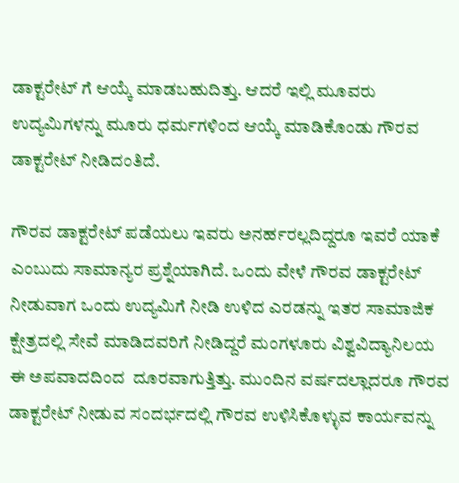ಡಾಕ್ಟರೇಟ್ ಗೆ ಆಯ್ಕೆ ಮಾಡಬಹುದಿತ್ತು. ಆದರೆ ಇಲ್ಲಿ ಮೂವರು ಉದ್ಯಮಿಗಳನ್ನು ಮೂರು ಧರ್ಮಗಳಿಂದ ಆಯ್ಕೆ ಮಾಡಿಕೊಂಡು ಗೌರವ ಡಾಕ್ಟರೇಟ್ ನೀಡಿದಂತಿದೆ.

ಗೌರವ ಡಾಕ್ಟರೇಟ್ ಪಡೆಯಲು ಇವರು ಅನರ್ಹರಲ್ಲದಿದ್ದರೂ ಇವರೆ ಯಾಕೆ ಎಂಬುದು ಸಾಮಾನ್ಯರ ಪ್ರಶ್ನೆಯಾಗಿದೆ. ಒಂದು ವೇಳೆ ಗೌರವ ಡಾಕ್ಟರೇಟ್ ನೀಡುವಾಗ ಒಂದು ಉದ್ಯಮಿಗೆ ನೀಡಿ ಉಳಿದ ಎರಡನ್ನು ಇತರ ಸಾಮಾಜಿಕ ಕ್ಷೇತ್ರದಲ್ಲಿ ಸೇವೆ ಮಾಡಿದವರಿಗೆ ನೀಡಿದ್ದರೆ ಮಂಗಳೂರು ವಿಶ್ವವಿದ್ಯಾನಿಲಯ ಈ ಅಪವಾದದಿಂದ  ದೂರವಾಗುತ್ತಿತ್ತು. ಮುಂದಿನ ವರ್ಷದಲ್ಲಾದರೂ ಗೌರವ ಡಾಕ್ಟರೇಟ್ ನೀಡುವ ಸಂದರ್ಭದಲ್ಲಿ ಗೌರವ ಉಳಿಸಿಕೊಳ್ಳುವ ಕಾರ್ಯವನ್ನು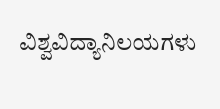ವಿಶ್ವವಿದ್ಯಾನಿಲಯಗಳು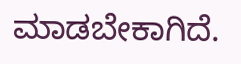ಮಾಡಬೇಕಾಗಿದೆ.